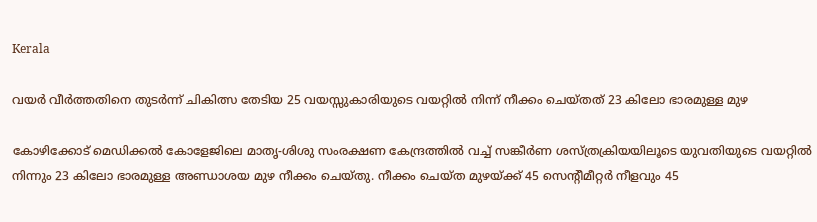Kerala

വയർ വീർത്തതിനെ തുടർന്ന് ചികിത്സ തേടിയ 25 വയസ്സുകാരിയുടെ വയറ്റിൽ നിന്ന് നീക്കം ചെയ്തത് 23 കിലോ ഭാരമുള്ള മുഴ

കോഴിക്കോട് മെഡിക്കൽ കോളേജിലെ മാതൃ-ശിശു സംരക്ഷണ കേന്ദ്രത്തിൽ വച്ച് സങ്കീർണ ശസ്ത്രക്രിയയിലൂടെ യുവതിയുടെ വയറ്റിൽ നിന്നും 23 കിലോ ഭാരമുള്ള അണ്ഡാശയ മുഴ നീക്കം ചെയ്തു. നീക്കം ചെയ്ത മുഴയ്ക്ക് 45 സെന്റീമീറ്റർ നീളവും 45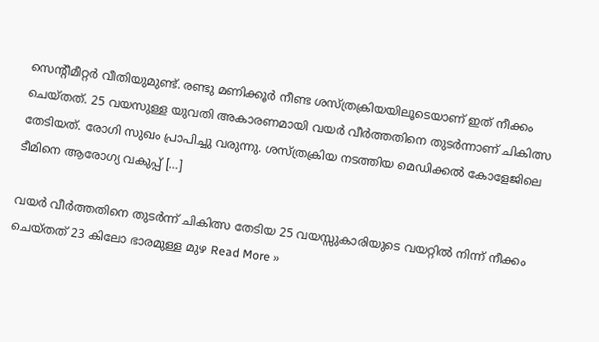സെന്റീമീറ്റർ വീതിയുമുണ്ട്. രണ്ടു മണിക്കൂർ നീണ്ട ശസ്ത്രക്രിയയിലൂടെയാണ് ഇത് നീക്കം ചെയ്തത്. 25 വയസുള്ള യുവതി അകാരണമായി വയർ വീർത്തതിനെ തുടർന്നാണ് ചികിത്സ തേടിയത്. രോഗി സുഖം പ്രാപിച്ചു വരുന്നു. ശസ്ത്രക്രിയ നടത്തിയ മെഡിക്കൽ കോളേജിലെ ടീമിനെ ആരോഗ്യ വകുപ്പ് […]

വയർ വീർത്തതിനെ തുടർന്ന് ചികിത്സ തേടിയ 25 വയസ്സുകാരിയുടെ വയറ്റിൽ നിന്ന് നീക്കം ചെയ്തത് 23 കിലോ ഭാരമുള്ള മുഴ Read More »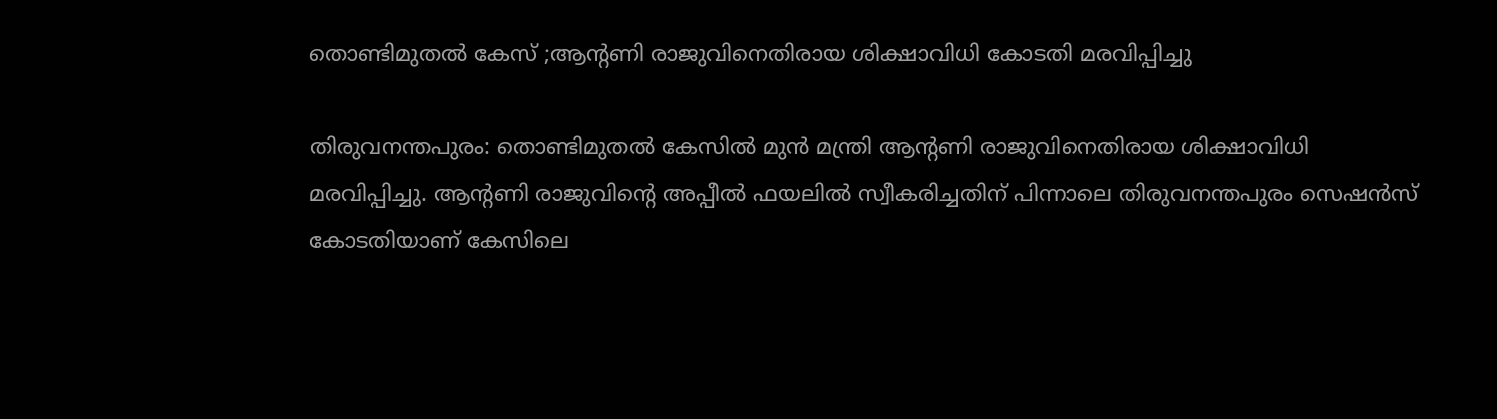തൊണ്ടിമുതൽ കേസ് ;ആന്റണി രാജുവിനെതിരായ ശിക്ഷാവിധി കോടതി മരവിപ്പിച്ചു

തിരുവനന്തപുരം: തൊണ്ടിമുതൽ കേസിൽ മുൻ മന്ത്രി ആന്റണി രാജുവിനെതിരായ ശിക്ഷാവിധി മരവിപ്പിച്ചു. ആന്റണി രാജുവിന്റെ അപ്പീൽ ഫയലിൽ സ്വീകരിച്ചതിന് പിന്നാലെ തിരുവനന്തപുരം സെഷൻസ് കോടതിയാണ് കേസിലെ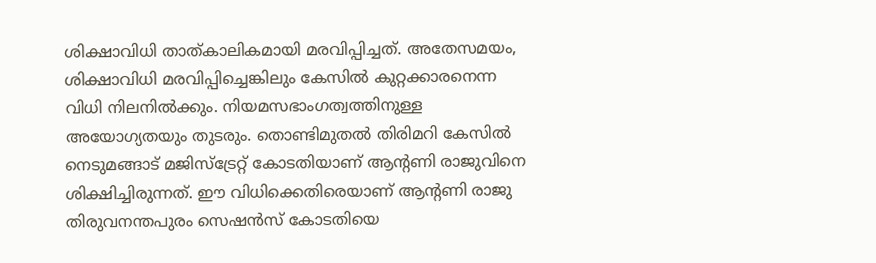ശിക്ഷാവിധി താത്കാലികമായി മരവിപ്പിച്ചത്. അതേസമയം, ശിക്ഷാവിധി മരവിപ്പിച്ചെങ്കിലും കേസിൽ കുറ്റക്കാരനെന്ന വിധി നിലനിൽക്കും. നിയമസഭാംഗത്വത്തിനുള്ള അയോഗ്യതയും തുടരും. തൊണ്ടിമുതൽ തിരിമറി കേസിൽ നെടുമങ്ങാട് മജിസ്‌ട്രേറ്റ് കോടതിയാണ് ആന്റണി രാജുവിനെ ശിക്ഷിച്ചിരുന്നത്. ഈ വിധിക്കെതിരെയാണ് ആന്റണി രാജു തിരുവനന്തപുരം സെഷൻസ് കോടതിയെ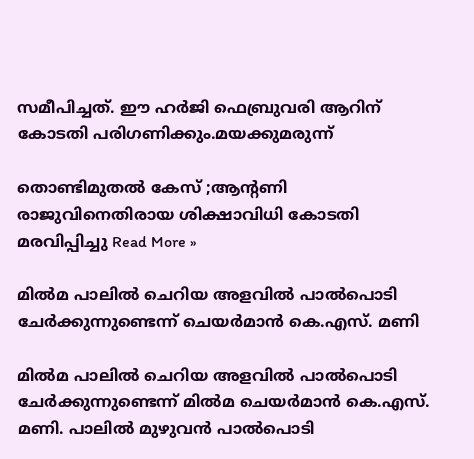സമീപിച്ചത്. ഈ ഹർജി ഫെബ്രുവരി ആറിന് കോടതി പരിഗണിക്കും.മയക്കുമരുന്ന്

തൊണ്ടിമുതൽ കേസ് ;ആന്റണി രാജുവിനെതിരായ ശിക്ഷാവിധി കോടതി മരവിപ്പിച്ചു Read More »

മിൽമ പാലിൽ ചെറിയ അളവിൽ പാൽപൊടി ചേർക്കുന്നുണ്ടെന്ന് ചെയർമാൻ കെ.എസ്. മണി

മിൽമ പാലിൽ ചെറിയ അളവിൽ പാൽപൊടി ചേർക്കുന്നുണ്ടെന്ന് മിൽമ ചെയർമാൻ കെ.എസ്. മണി. പാലിൽ മുഴുവൻ പാൽപൊടി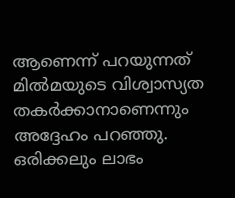ആണെന്ന് പറയുന്നത് മിൽമയുടെ വിശ്വാസ്യത തകർക്കാനാണെന്നും അദ്ദേഹം പറഞ്ഞു. ഒരിക്കലും ലാഭം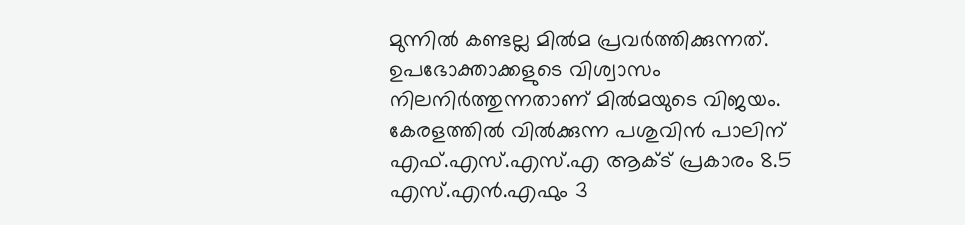മുന്നിൽ കണ്ടല്ല മിൽമ പ്രവർത്തിക്കുന്നത്. ഉപഭോക്താക്കളുടെ വിശ്വാസം നിലനിർത്തുന്നതാണ് മിൽമയുടെ വിജയം. കേരളത്തിൽ വിൽക്കുന്ന പശുവിൻ പാലിന് എഫ്.എസ്.എസ്.എ ആക്ട് പ്രകാരം 8.5 എസ്.എൻ.എഫും 3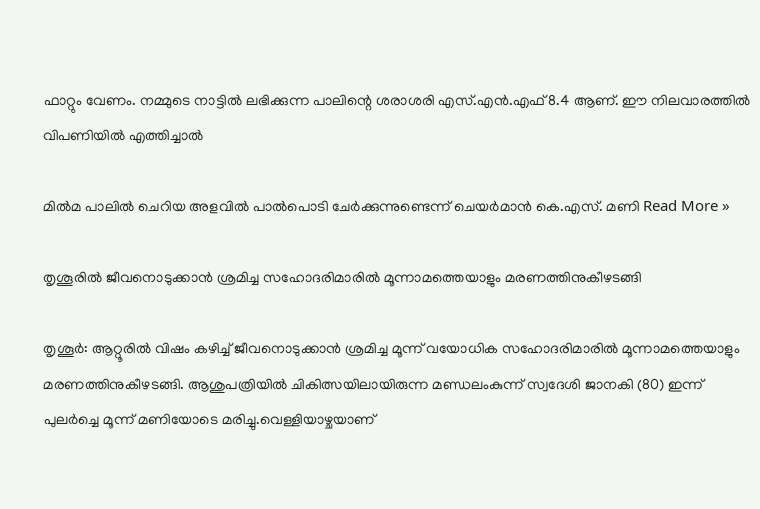ഫാറ്റും വേണം. നമ്മുടെ നാട്ടിൽ ലഭിക്കുന്ന പാലിന്റെ ശരാശരി എസ്.എൻ.എഫ് 8.4 ആണ്. ഈ നിലവാരത്തിൽ വിപണിയിൽ എത്തിച്ചാൽ

മിൽമ പാലിൽ ചെറിയ അളവിൽ പാൽപൊടി ചേർക്കുന്നുണ്ടെന്ന് ചെയർമാൻ കെ.എസ്. മണി Read More »

തൃശൂരിൽ ജീവനൊടുക്കാൻ ശ്രമിച്ച സഹോദരിമാരിൽ മൂന്നാമത്തെയാളും മരണത്തിനുകീഴടങ്ങി

തൃശൂർ: ആറ്റൂരിൽ വിഷം കഴിച്ച് ജീവനൊടുക്കാൻ ശ്രമിച്ച മൂന്ന് വയോധിക സഹോദരിമാരിൽ മൂന്നാമത്തെയാളും മരണത്തിനുകീഴടങ്ങി. ആശുപത്രിയിൽ ചികിത്സയിലായിരുന്ന മണ്ഡലംകുന്ന് സ്വദേശി ജാനകി (80) ഇന്ന് പുലർച്ചെ മൂന്ന് മണിയോടെ മരിച്ചു.വെള്ളിയാഴ്ചയാണ്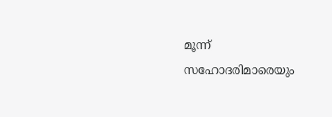മൂന്ന് സഹോദരിമാരെയും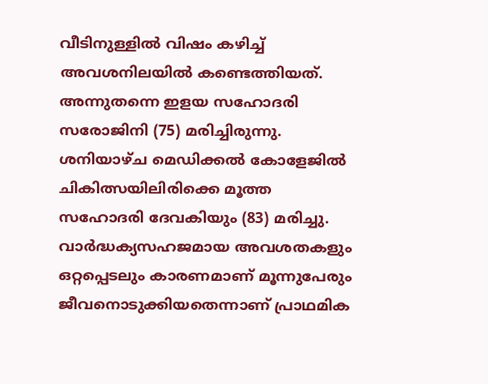വീടിനുള്ളിൽ വിഷം കഴിച്ച് അവശനിലയിൽ കണ്ടെത്തിയത്. അന്നുതന്നെ ഇളയ സഹോദരി സരോജിനി (75) മരിച്ചിരുന്നു. ശനിയാഴ്ച മെഡിക്കൽ കോളേജിൽ ചികിത്സയിലിരിക്കെ മൂത്ത സഹോദരി ദേവകിയും (83) മരിച്ചു. വാർദ്ധക്യസഹജമായ അവശതകളും ഒറ്റപ്പെടലും കാരണമാണ് മൂന്നുപേരും ജീവനൊടുക്കിയതെന്നാണ് പ്രാഥമിക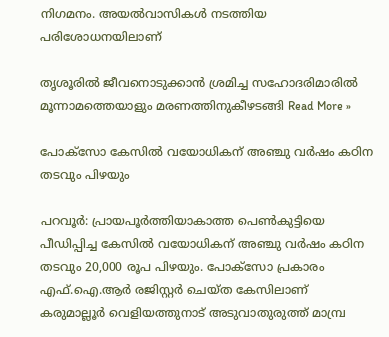നിഗമനം. അയൽവാസികൾ നടത്തിയ പരിശോധനയിലാണ്

തൃശൂരിൽ ജീവനൊടുക്കാൻ ശ്രമിച്ച സഹോദരിമാരിൽ മൂന്നാമത്തെയാളും മരണത്തിനുകീഴടങ്ങി Read More »

പോക്സോ കേസിൽ വയോധികന് അഞ്ചു വർഷം കഠിന തടവും പിഴയും

പറവൂർ: പ്രായപൂർത്തിയാകാത്ത പെൺകുട്ടിയെ പീഡിപ്പിച്ച കേസിൽ വയോധികന് അഞ്ചു വർഷം കഠിന തടവും 20,000 രൂപ പിഴയും. പോക്സോ പ്രകാരം എഫ്.ഐ.ആർ രജിസ്റ്റർ ചെയ്ത കേസിലാണ് കരുമാല്ലൂർ വെളിയത്തുനാട് അടുവാതുരുത്ത് മാമ്പ്ര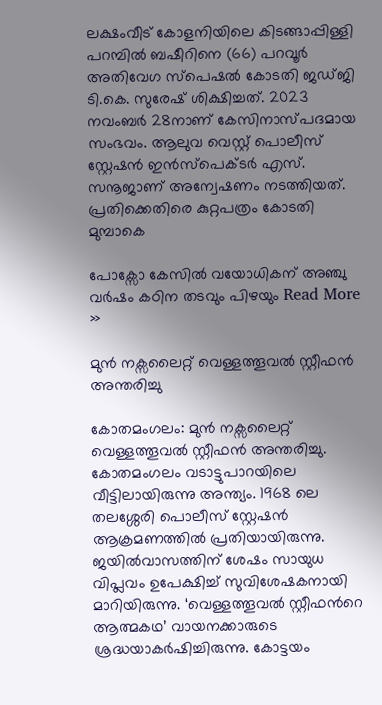ലക്ഷംവീട് കോളനിയിലെ കിടങ്ങാപ്പിള്ളി പറമ്പിൽ ബഷീറിനെ (66) പറവൂർ അതിവേഗ സ്പെഷൽ കോടതി ജഡ്ജി ടി.കെ. സുരേഷ് ശിക്ഷിച്ചത്. 2023 നവംബർ 28നാണ് കേസിനാസ്പദമായ സംഭവം. ആലുവ വെസ്റ്റ് പൊലീസ് സ്റ്റേഷൻ ഇൻസ്പെക്ടർ എസ്. സനൂജാണ് അന്വേഷണം നടത്തിയത്. പ്രതിക്കെതിരെ കുറ്റപത്രം കോടതി മുമ്പാകെ

പോക്സോ കേസിൽ വയോധികന് അഞ്ചു വർഷം കഠിന തടവും പിഴയും Read More »

മുന്‍ നക്സലൈറ്റ് വെള്ളത്തൂവല്‍ സ്റ്റീഫന്‍ അന്തരിച്ചു

കോതമംഗലം: മുന്‍ നക്സലൈറ്റ് വെള്ളത്തൂവല്‍ സ്റ്റീഫന്‍ അന്തരിച്ചു. കോതമംഗലം വടാട്ടുപാറയിലെ വീട്ടിലായിരുന്നു അന്ത്യം. 1968 ലെ തലശ്ശേരി പൊലീസ് സ്റ്റേഷന്‍ ആക്രമണത്തില്‍ പ്രതിയായിരുന്നു. ജയില്‍വാസത്തിന് ശേഷം സായുധ വിപ്ലവം ഉപേക്ഷിച്ച് സുവിശേഷകനായി മാറിയിരുന്നു. ‘വെള്ളത്തൂവല്‍ സ്റ്റീഫന്‍റെ ആത്മകഥ’ വായനക്കാരുടെ ശ്രദ്ധയാകര്‍ഷിച്ചിരുന്നു. കോട്ടയം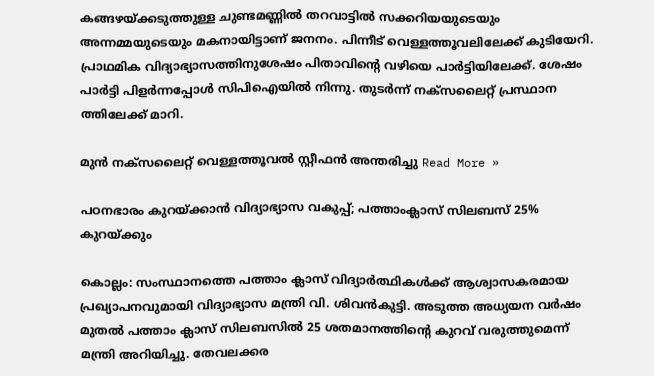കങ്ങഴയ്ക്കടുത്തുള്ള ചുണ്ടമണ്ണിൽ തറവാട്ടിൽ സക്കറിയയുടെയും അന്നമ്മയുടെയും മകനായിട്ടാണ് ജനനം. പിന്നീട് വെള്ളത്തൂവലിലേക്ക് കുടിയേറി. പ്രാഥമിക വിദ്യാഭ്യാസത്തിനുശേഷം പിതാവിന്‍റെ വഴിയെ പാർട്ടിയിലേക്ക്. ശേഷം പാർട്ടി പിളർന്നപ്പോൾ സിപിഐയിൽ നിന്നു. തുടർന്ന് നക്‌സലൈറ്റ് പ്രസ്ഥാന ത്തിലേക്ക് മാറി.

മുന്‍ നക്സലൈറ്റ് വെള്ളത്തൂവല്‍ സ്റ്റീഫന്‍ അന്തരിച്ചു Read More »

പഠനഭാരം കുറയ്ക്കാൻ വിദ്യാഭ്യാസ വകുപ്പ്; പത്താംക്ലാസ് സിലബസ് 25% കുറയ്ക്കും

കൊല്ലം: സംസ്ഥാനത്തെ പത്താം ക്ലാസ് വിദ്യാർത്ഥികൾക്ക് ആശ്വാസകരമായ പ്രഖ്യാപനവുമായി വിദ്യാഭ്യാസ മന്ത്രി വി. ശിവൻകുട്ടി. അടുത്ത അധ്യയന വർഷം മുതൽ പത്താം ക്ലാസ് സിലബസിൽ 25 ശതമാനത്തിന്റെ കുറവ് വരുത്തുമെന്ന് മന്ത്രി അറിയിച്ചു. തേവലക്കര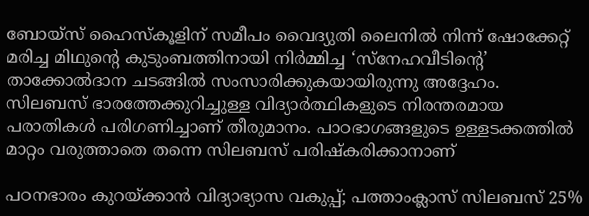ബോയ്‌സ് ഹൈസ്‌കൂളിന് സമീപം വൈദ്യുതി ലൈനിൽ നിന്ന് ഷോക്കേറ്റ് മരിച്ച മിഥുന്റെ കുടുംബത്തിനായി നിർമ്മിച്ച ‘സ്നേഹവീടിന്റെ’ താക്കോൽദാന ചടങ്ങിൽ സംസാരിക്കുകയായിരുന്നു അദ്ദേഹം. സിലബസ് ഭാരത്തേക്കുറിച്ചുള്ള വിദ്യാർത്ഥികളുടെ നിരന്തരമായ പരാതികൾ പരിഗണിച്ചാണ് തീരുമാനം. പാഠഭാഗങ്ങളുടെ ഉള്ളടക്കത്തിൽ മാറ്റം വരുത്താതെ തന്നെ സിലബസ് പരിഷ്കരിക്കാനാണ്

പഠനഭാരം കുറയ്ക്കാൻ വിദ്യാഭ്യാസ വകുപ്പ്; പത്താംക്ലാസ് സിലബസ് 25%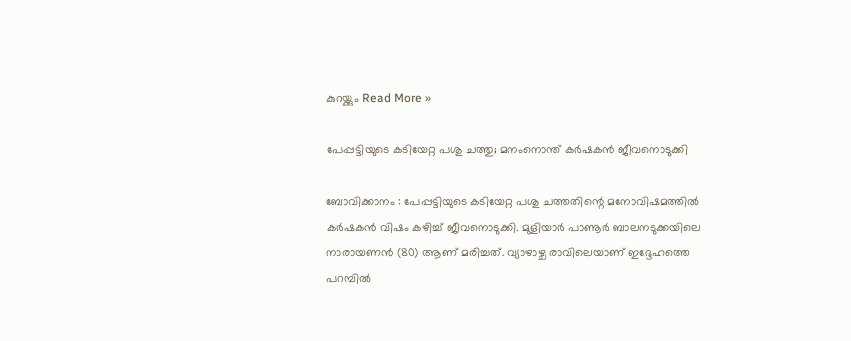കുറയ്ക്കും Read More »

പേപ്പട്ടിയുടെ കടിയേറ്റ പശു ചത്തു; മനംനൊന്ത് കർഷകൻ ജീവനൊടുക്കി

ബോവിക്കാനം : പേപ്പട്ടിയുടെ കടിയേറ്റ പശു ചത്തതിന്റെ മനോവിഷമത്തിൽ കർഷകൻ വിഷം കഴിച്ച് ജീവനൊടുക്കി. മുളിയാർ പാണൂർ ബാലനടുക്കയിലെ നാരായണൻ (80) ആണ് മരിച്ചത്. വ്യാഴാഴ്ച രാവിലെയാണ് ഇദ്ദേഹത്തെ പറമ്പിൽ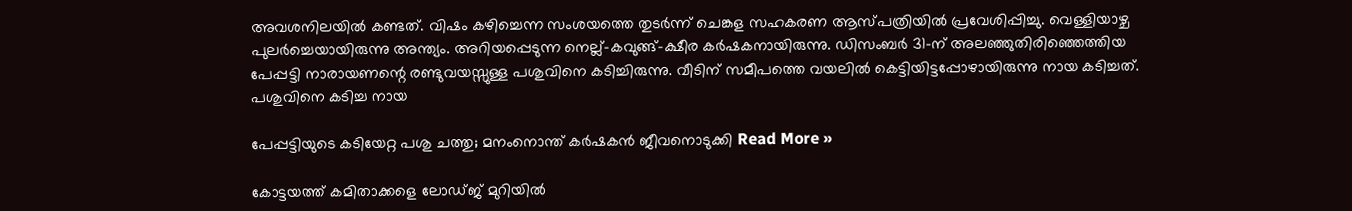അവശനിലയിൽ കണ്ടത്. വിഷം കഴിച്ചെന്ന സംശയത്തെ തുടർന്ന് ചെങ്കള സഹകരണ ആസ്പത്രിയിൽ പ്രവേശിപ്പിച്ചു. വെള്ളിയാഴ്ച പുലർച്ചെയായിരുന്നു അന്ത്യം. അറിയപ്പെടുന്ന നെല്ല്-കവുങ്ങ്-ക്ഷീര കർഷകനായിരുന്നു. ഡിസംബർ 31-ന് അലഞ്ഞുതിരിഞ്ഞെത്തിയ പേപ്പട്ടി നാരായണന്റെ രണ്ടുവയസ്സുള്ള പശുവിനെ കടിച്ചിരുന്നു. വീടിന് സമീപത്തെ വയലിൽ കെട്ടിയിട്ടപ്പോഴായിരുന്നു നായ കടിച്ചത്. പശുവിനെ കടിച്ച നായ

പേപ്പട്ടിയുടെ കടിയേറ്റ പശു ചത്തു; മനംനൊന്ത് കർഷകൻ ജീവനൊടുക്കി Read More »

കോട്ടയത്ത് കമിതാക്കളെ ലോഡ്ജ് മുറിയിൽ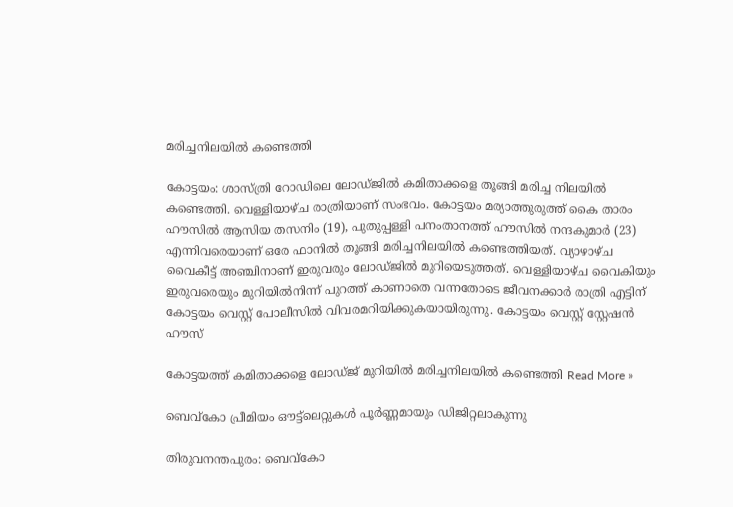മരിച്ചനിലയിൽ കണ്ടെത്തി

കോട്ടയം: ശാസ്ത്രി റോഡിലെ ലോഡ്ജിൽ കമിതാക്കളെ തൂങ്ങി മരിച്ച നിലയിൽ കണ്ടെത്തി. വെള്ളിയാഴ്ച രാത്രിയാണ് സംഭവം. കോട്ടയം മര്യാത്തുരുത്ത് കൈ താരം ഹൗസിൽ ആസിയ തസനിം (19), പുതുപ്പള്ളി പനംതാനത്ത് ഹൗസിൽ നന്ദകുമാർ (23) എന്നിവരെയാണ് ഒരേ ഫാനിൽ തൂങ്ങി മരിച്ചനിലയിൽ കണ്ടെത്തിയത്. വ്യാഴാഴ്ച വൈകീട്ട് അഞ്ചിനാണ് ഇരുവരും ലോഡ്ജിൽ മുറിയെടുത്തത്. വെള്ളിയാഴ്ച വൈകിയും ഇരുവരെയും മുറിയിൽനിന്ന് പുറത്ത് കാണാതെ വന്നതോടെ ജീവനക്കാർ രാത്രി എട്ടിന് കോട്ടയം വെസ്റ്റ് പോലീസിൽ വിവരമറിയിക്കുകയായിരുന്നു. കോട്ടയം വെസ്റ്റ് സ്റ്റേഷൻ ഹൗസ്

കോട്ടയത്ത് കമിതാക്കളെ ലോഡ്ജ് മുറിയിൽ മരിച്ചനിലയിൽ കണ്ടെത്തി Read More »

ബെവ്‌കോ പ്രീമിയം ഔട്ട്‌ലെറ്റുകൾ പൂർണ്ണമായും ഡിജിറ്റലാകുന്നു

തിരുവനന്തപുരം: ബെവ്‌കോ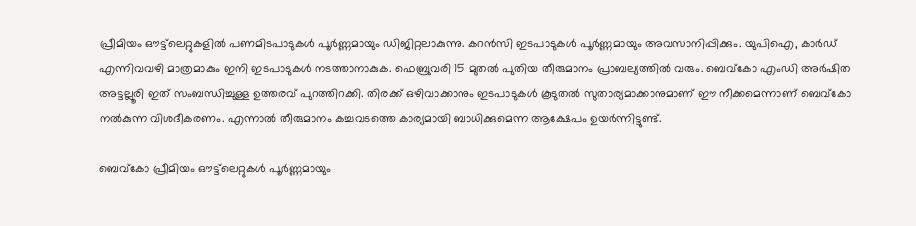പ്രീമിയം ഔട്ട്‌ലെറ്റുകളിൽ പണമിടപാടുകൾ പൂർണ്ണമായും ഡിജിറ്റലാകുന്നു. കറൻസി ഇടപാടുകൾ പൂർണ്ണമായും അവസാനിപ്പിക്കും. യുപിഐ, കാർഡ് എന്നിവവഴി മാത്രമാകും ഇനി ഇടപാടുകൾ നടത്താനാകുക. ഫെബ്രുവരി 15 മുതൽ പുതിയ തീരുമാനം പ്രാബല്യത്തിൽ വരും. ബെവ്‌കോ എംഡി അർഷിത അട്ടല്ലൂരി ഇത് സംബന്ധിച്ചുള്ള ഉത്തരവ് പുറത്തിറക്കി. തിരക്ക് ഒഴിവാക്കാനും ഇടപാടുകൾ കൂടുതൽ സുതാര്യമാക്കാനുമാണ് ഈ നീക്കമെന്നാണ് ബെവ്‌കോ നൽകുന്ന വിശദീകരണം. എന്നാൽ തീരുമാനം കച്ചവടത്തെ കാര്യമായി ബാധിക്കുമെന്ന ആക്ഷേപം ഉയർന്നിട്ടുണ്ട്.

ബെവ്‌കോ പ്രീമിയം ഔട്ട്‌ലെറ്റുകൾ പൂർണ്ണമായും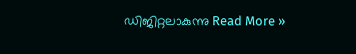ഡിജിറ്റലാകുന്നു Read More »